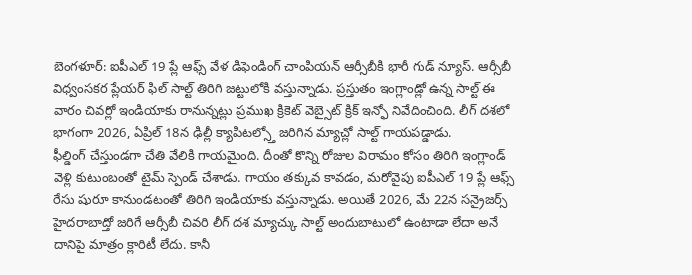బెంగళూర్: ఐపీఎల్ 19 ప్లే ఆఫ్స్ వేళ డిఫెండింగ్ చాంపియన్ ఆర్సీబీకి భారీ గుడ్ న్యూస్. ఆర్సీబీ విధ్వంసకర ప్లేయర్ ఫిల్ సాల్ట్ తిరిగి జట్టులోకి వస్తున్నాడు. ప్రస్తుతం ఇంగ్లాండ్లో ఉన్న సాల్ట్ ఈ వారం చివర్లో ఇండియాకు రానున్నట్లు ప్రముఖ క్రికెట్ వెబ్సైట్ క్రిక్ ఇన్ఫో నివేదించింది. లీగ్ దశలో భాగంగా 2026, ఏప్రిల్ 18న ఢిల్లీ క్యాపిటల్స్తో జరిగిన మ్యాచ్లో సాల్ట్ గాయపడ్డాడు.
ఫీల్డింగ్ చేస్తుండగా చేతి వేలికి గాయమైంది. దీంతో కొన్ని రోజుల విరామం కోసం తిరిగి ఇంగ్లాండ్ వెళ్లి కుటుంబంతో టైమ్ స్పెండ్ చేశాడు. గాయం తక్కువ కావడం, మరోవైపు ఐపీఎల్ 19 ప్లే ఆఫ్స్ రేసు షురూ కానుండటంతో తిరిగి ఇండియాకు వస్తున్నాడు. అయితే 2026, మే 22న సన్రైజర్స్ హైదరాబాద్తో జరిగే ఆర్సీబీ చివరి లీగ్ దశ మ్యాచ్కు సాల్ట్ అందుబాటులో ఉంటాడా లేదా అనే దానిపై మాత్రం క్లారిటీ లేదు. కానీ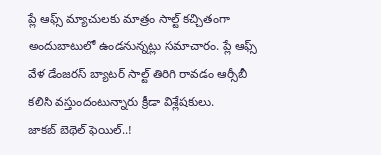ప్లే ఆఫ్స్ మ్యాచులకు మాత్రం సాల్ట్ కచ్చితంగా అందుబాటులో ఉండనున్నట్లు సమాచారం. ప్లే ఆఫ్స్ వేళ డేంజరస్ బ్యాటర్ సాల్ట్ తిరిగి రావడం ఆర్సీబీ కలిసి వస్తుందంటున్నారు క్రీడా విశ్లేషకులు.
జాకబ్ బెథెల్ ఫెయిల్..!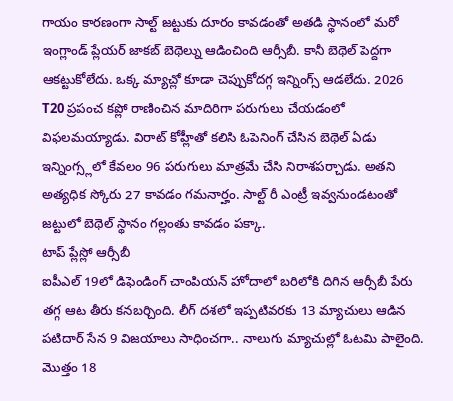గాయం కారణంగా సాల్ట్ జట్టుకు దూరం కావడంతో అతడి స్థానంలో మరో ఇంగ్లాండ్ ప్లేయర్ జాకబ్ బెథెల్ను ఆడించింది ఆర్సీబీ. కానీ బెథెల్ పెద్దగా ఆకట్టుకోలేదు. ఒక్క మ్యాచ్లో కూడా చెప్పుకోదగ్గ ఇన్నింగ్స్ ఆడలేదు. 2026 T20 ప్రపంచ కప్లో రాణించిన మాదిరిగా పరుగులు చేయడంలో విఫలమయ్యాడు. విరాట్ కోహ్లీతో కలిసి ఓపెనింగ్ చేసిన బెథెల్ ఏడు ఇన్నింగ్స్లలో కేవలం 96 పరుగులు మాత్రమే చేసి నిరాశపర్చాడు. అతని అత్యధిక స్కోరు 27 కావడం గమనార్హం. సాల్ట్ రీ ఎంట్రీ ఇవ్వనుండటంతో జట్టులో బెథెల్ స్థానం గల్లంతు కావడం పక్కా.
టాప్ ప్లేస్లో ఆర్సీబీ
ఐపీఎల్ 19లో డిఫెండింగ్ చాంపియన్ హోదాలో బరిలోకి దిగిన ఆర్సీబీ పేరు తగ్గ ఆట తీరు కనబర్చింది. లీగ్ దశలో ఇప్పటివరకు 13 మ్యాచులు ఆడిన పటిదార్ సేన 9 విజయాలు సాధించగా.. నాలుగు మ్యాచుల్లో ఓటమి పాలైంది. మొత్తం 18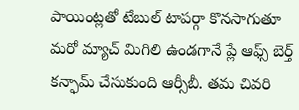పాయింట్లతో టేబుల్ టాపర్గా కొనసాగుతూ మరో మ్యాచ్ మిగిలి ఉండగానే ప్లే ఆఫ్స్ బెర్త్ కన్ఫామ్ చేసుకుంది ఆర్సీబీ. తమ చివరి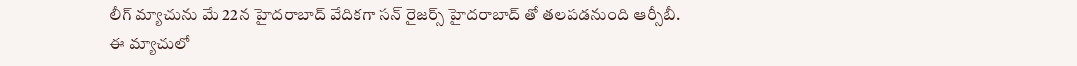లీగ్ మ్యాచును మే 22న హైదరాబాద్ వేదికగా సన్ రైజర్స్ హైదరాబాద్ తో తలపడనుంది ఆర్సీబీ. ఈ మ్యాచులో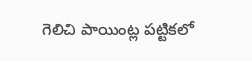గెలిచి పాయింట్ల పట్టికలో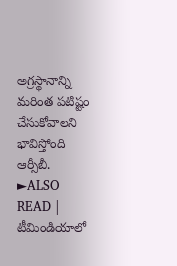అగ్రస్థానాన్ని మరింత పటిష్టం చేసుకోవాలని భావిస్తోంది ఆర్సీబీ.
►ALSO READ | టీమిండియాలో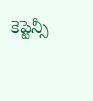కెప్టెన్సీ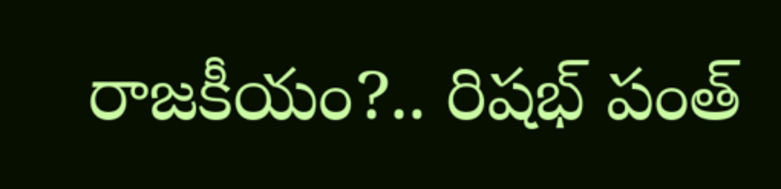రాజకీయం?.. రిషభ్ పంత్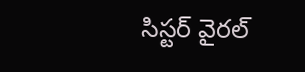సిస్టర్ వైరల్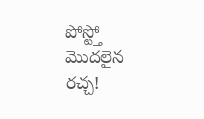పోస్ట్తో మొదలైన రచ్చ!